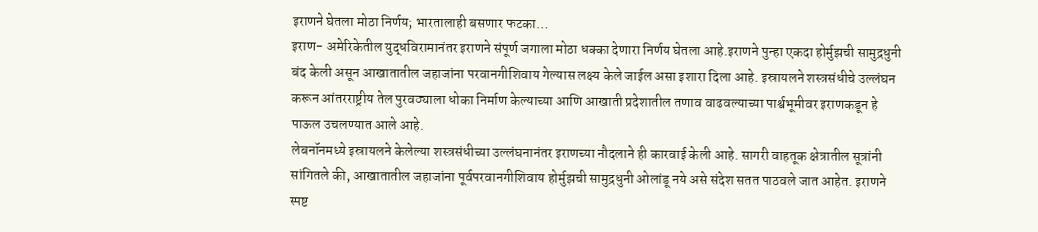इराणने घेतला मोठा निर्णय; भारतालाही बसणार फटका…
इराण- अमेरिकेतील युद्धविरामानंतर इराणने संपूर्ण जगाला मोठा धक्का देणारा निर्णय घेतला आहे.इराणने पुन्हा एकदा होर्मुझची सामुद्रधुनी बंद केली असून आखातातील जहाजांना परवानगीशिवाय गेल्यास लक्ष्य केले जाईल असा इशारा दिला आहे. इस्रायलने शस्त्रसंधीचे उल्लंघन करून आंतरराष्ट्रीय तेल पुरवठ्याला धोका निर्माण केल्याच्या आणि आखाती प्रदेशातील तणाव वाढवल्याच्या पार्श्वभूमीवर इराणकडून हे पाऊल उचलण्यात आले आहे.
लेबनॉनमध्ये इस्रायलने केलेल्या शस्त्रसंधीच्या उल्लंघनानंतर इराणच्या नौदलाने ही कारवाई केली आहे. सागरी वाहतूक क्षेत्रातील सूत्रांनी सांगितले की, आखातातील जहाजांना पूर्वपरवानगीशिवाय होर्मुझची सामुद्रधुनी ओलांडू नये असे संदेश सतत पाठवले जात आहेत. इराणने स्पष्ट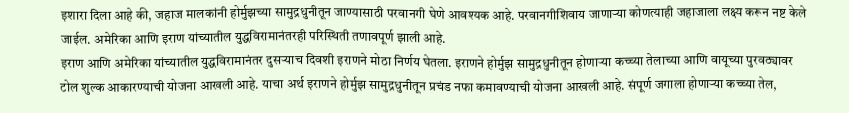इशारा दिला आहे की, जहाज मालकांनी होर्मुझच्या सामुद्रधुनीतून जाण्यासाठी परवानगी घेणे आवश्यक आहे. परवानगीशिवाय जाणाऱ्या कोणत्याही जहाजाला लक्ष्य करून नष्ट केले जाईल. अमेरिका आणि इराण यांच्यातील युद्धविरामानंतरही परिस्थिती तणावपूर्ण झाली आहे.
इराण आणि अमेरिका यांच्यातील युद्धविरामानंतर दुसऱ्याच दिवशी इराणने मोठा निर्णय घेतला. इराणने होर्मुझ सामुद्रधुनीतून होणाऱ्या कच्च्या तेलाच्या आणि वायूच्या पुरवठ्यावर टोल शुल्क आकारण्याची योजना आखली आहे. याचा अर्थ इराणने होर्मुझ सामुद्रधुनीतून प्रचंड नफा कमावण्याची योजना आखली आहे. संपूर्ण जगाला होणाऱ्या कच्च्या तेल,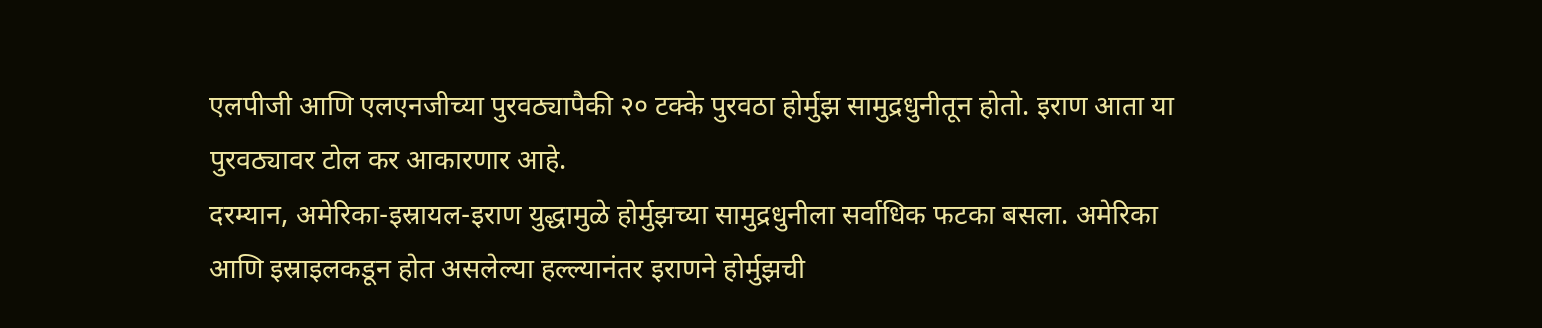एलपीजी आणि एलएनजीच्या पुरवठ्यापैकी २० टक्के पुरवठा होर्मुझ सामुद्रधुनीतून होतो. इराण आता या पुरवठ्यावर टोल कर आकारणार आहे.
दरम्यान, अमेरिका-इस्रायल-इराण युद्धामुळे होर्मुझच्या सामुद्रधुनीला सर्वाधिक फटका बसला. अमेरिका आणि इस्राइलकडून होत असलेल्या हल्ल्यानंतर इराणने होर्मुझची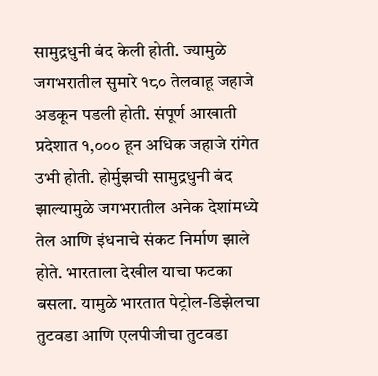सामुद्रधुनी बंद केली होती. ज्यामुळे जगभरातील सुमारे १८० तेलवाहू जहाजे अडकून पडली होती. संपूर्ण आखाती प्रदेशात १,००० हून अधिक जहाजे रांगेत उभी होती. होर्मुझची सामुद्रधुनी बंद झाल्यामुळे जगभरातील अनेक देशांमध्ये तेल आणि इंधनाचे संकट निर्माण झाले होते. भारताला देखील याचा फटका बसला. यामुळे भारतात पेट्रोल-डिझेलचा तुटवडा आणि एलपीजीचा तुटवडा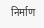निर्माण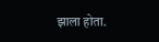झाला होता.